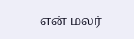என் மலர்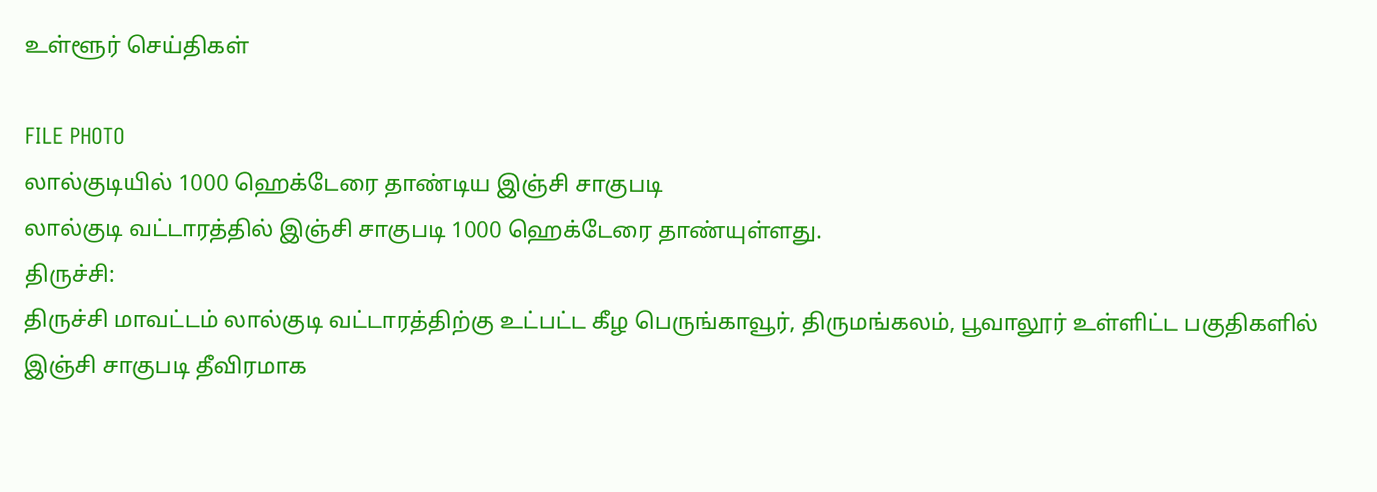உள்ளூர் செய்திகள்

FILE PHOTO
லால்குடியில் 1000 ஹெக்டேரை தாண்டிய இஞ்சி சாகுபடி
லால்குடி வட்டாரத்தில் இஞ்சி சாகுபடி 1000 ஹெக்டேரை தாண்யுள்ளது.
திருச்சி:
திருச்சி மாவட்டம் லால்குடி வட்டாரத்திற்கு உட்பட்ட கீழ பெருங்காவூர், திருமங்கலம், பூவாலூர் உள்ளிட்ட பகுதிகளில் இஞ்சி சாகுபடி தீவிரமாக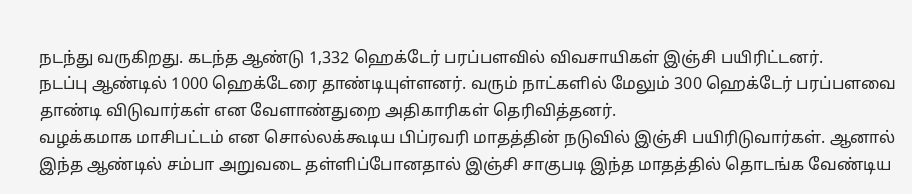நடந்து வருகிறது. கடந்த ஆண்டு 1,332 ஹெக்டேர் பரப்பளவில் விவசாயிகள் இஞ்சி பயிரிட்டனர்.
நடப்பு ஆண்டில் 1000 ஹெக்டேரை தாண்டியுள்ளனர். வரும் நாட்களில் மேலும் 300 ஹெக்டேர் பரப்பளவை தாண்டி விடுவார்கள் என வேளாண்துறை அதிகாரிகள் தெரிவித்தனர்.
வழக்கமாக மாசிபட்டம் என சொல்லக்கூடிய பிப்ரவரி மாதத்தின் நடுவில் இஞ்சி பயிரிடுவார்கள். ஆனால் இந்த ஆண்டில் சம்பா அறுவடை தள்ளிப்போனதால் இஞ்சி சாகுபடி இந்த மாதத்தில் தொடங்க வேண்டிய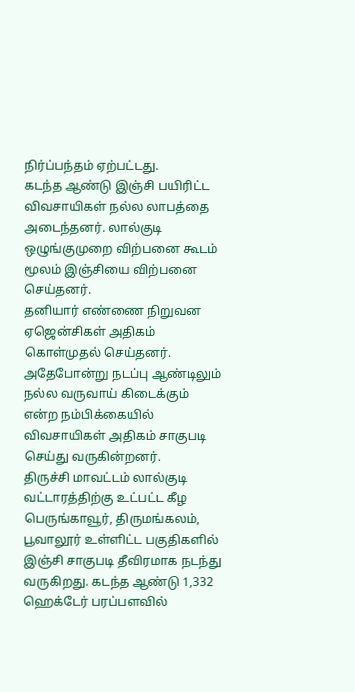நிர்ப்பந்தம் ஏற்பட்டது.
கடந்த ஆண்டு இஞ்சி பயிரிட்ட விவசாயிகள் நல்ல லாபத்தை அடைந்தனர். லால்குடி ஒழுங்குமுறை விற்பனை கூடம் மூலம் இஞ்சியை விற்பனை செய்தனர்.
தனியார் எண்ணை நிறுவன ஏஜென்சிகள் அதிகம் கொள்முதல் செய்தனர். அதேபோன்று நடப்பு ஆண்டிலும் நல்ல வருவாய் கிடைக்கும் என்ற நம்பிக்கையில் விவசாயிகள் அதிகம் சாகுபடி செய்து வருகின்றனர்.
திருச்சி மாவட்டம் லால்குடி வட்டாரத்திற்கு உட்பட்ட கீழ பெருங்காவூர், திருமங்கலம், பூவாலூர் உள்ளிட்ட பகுதிகளில் இஞ்சி சாகுபடி தீவிரமாக நடந்து வருகிறது. கடந்த ஆண்டு 1,332 ஹெக்டேர் பரப்பளவில்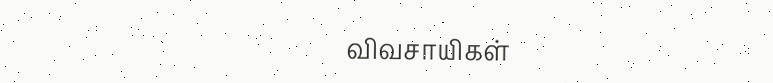விவசாயிகள்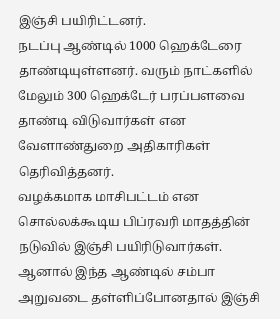இஞ்சி பயிரிட்டனர்.
நடப்பு ஆண்டில் 1000 ஹெக்டேரை தாண்டியுள்ளனர். வரும் நாட்களில் மேலும் 300 ஹெக்டேர் பரப்பளவை தாண்டி விடுவார்கள் என வேளாண்துறை அதிகாரிகள் தெரிவித்தனர்.
வழக்கமாக மாசிபட்டம் என சொல்லக்கூடிய பிப்ரவரி மாதத்தின் நடுவில் இஞ்சி பயிரிடுவார்கள். ஆனால் இந்த ஆண்டில் சம்பா அறுவடை தள்ளிப்போனதால் இஞ்சி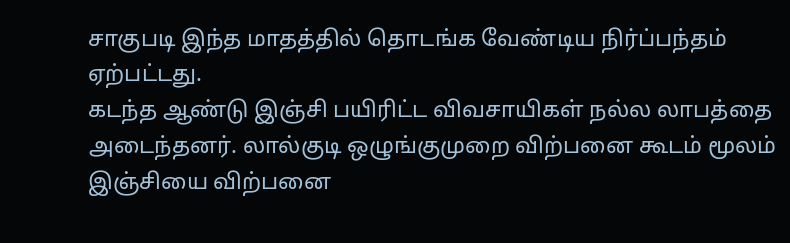சாகுபடி இந்த மாதத்தில் தொடங்க வேண்டிய நிர்ப்பந்தம் ஏற்பட்டது.
கடந்த ஆண்டு இஞ்சி பயிரிட்ட விவசாயிகள் நல்ல லாபத்தை அடைந்தனர். லால்குடி ஒழுங்குமுறை விற்பனை கூடம் மூலம் இஞ்சியை விற்பனை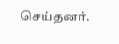செய்தனர்.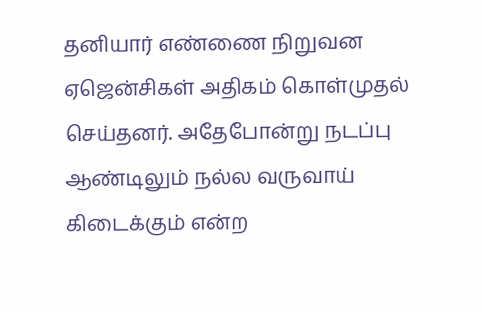தனியார் எண்ணை நிறுவன ஏஜென்சிகள் அதிகம் கொள்முதல் செய்தனர். அதேபோன்று நடப்பு ஆண்டிலும் நல்ல வருவாய் கிடைக்கும் என்ற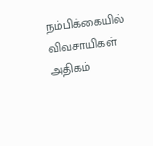நம்பிக்கையில் விவசாயிகள் அதிகம்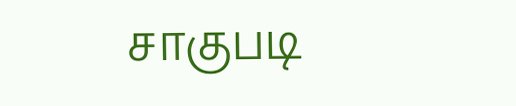சாகுபடி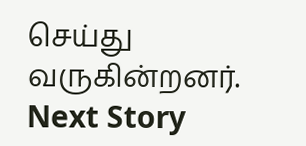செய்து வருகின்றனர்.
Next Story